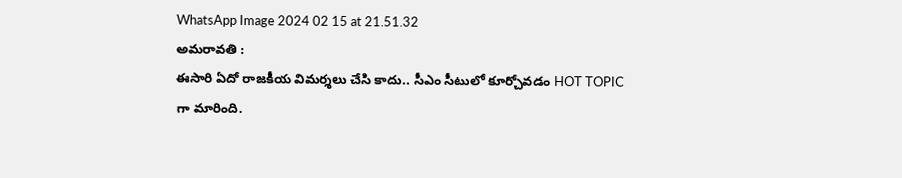WhatsApp Image 2024 02 15 at 21.51.32
అమరావతి :
ఈసారి ఏదో రాజకీయ విమర్శలు చేసి కాదు.. సీఎం సీటులో కూర్చోవడం HOT TOPIC గా మారింది.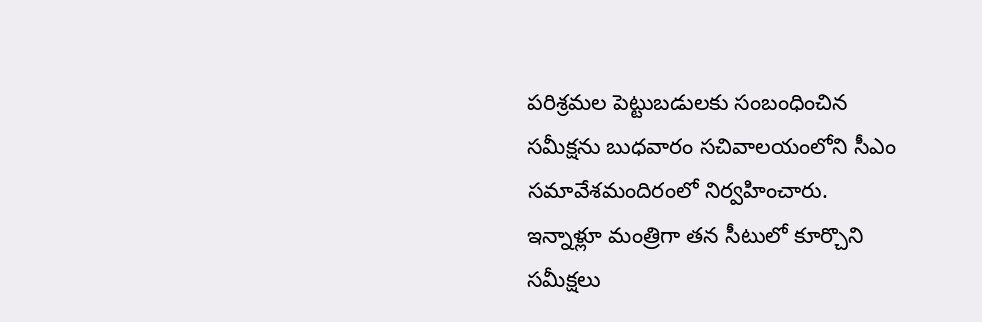పరిశ్రమల పెట్టుబడులకు సంబంధించిన సమీక్షను బుధవారం సచివాలయంలోని సీఎం సమావేశమందిరంలో నిర్వహించారు.
ఇన్నాళ్లూ మంత్రిగా తన సీటులో కూర్చొని సమీక్షలు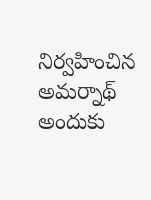నిర్వహించిన అమర్నాథ్ అందుకు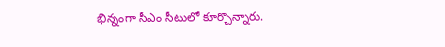భిన్నంగా సీఎం సీటులో కూర్చొన్నారు.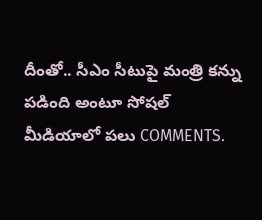దీంతో.. సీఎం సీటుపై మంత్రి కన్ను పడింది అంటూ సోషల్ మీడియాలో పలు COMMENTS.